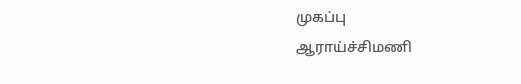முகப்பு
ஆராய்ச்சிமணி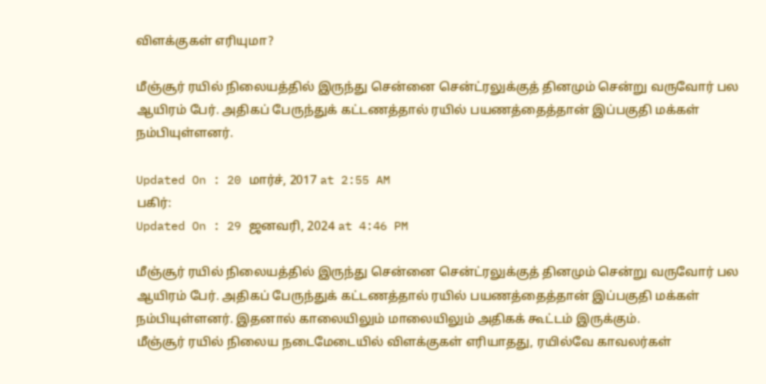விளக்குகள் எரியுமா?

மீஞ்சூர் ரயில் நிலையத்தில் இருந்து சென்னை சென்ட்ரலுக்குத் தினமும் சென்று வருவோர் பல ஆயிரம் பேர். அதிகப் பேருந்துக் கட்டணத்தால் ரயில் பயணத்தைத்தான் இப்பகுதி மக்கள் நம்பியுள்ளனர்.

Updated On : 20 மார்ச், 2017 at 2:55 AM
பகிர்:
Updated On : 29 ஜனவரி, 2024 at 4:46 PM

மீஞ்சூர் ரயில் நிலையத்தில் இருந்து சென்னை சென்ட்ரலுக்குத் தினமும் சென்று வருவோர் பல ஆயிரம் பேர். அதிகப் பேருந்துக் கட்டணத்தால் ரயில் பயணத்தைத்தான் இப்பகுதி மக்கள் நம்பியுள்ளனர். இதனால் காலையிலும் மாலையிலும் அதிகக் கூட்டம் இருக்கும்.
மீஞ்சூர் ரயில் நிலைய நடைமேடையில் விளக்குகள் எரியாதது, ரயில்வே காவலர்கள்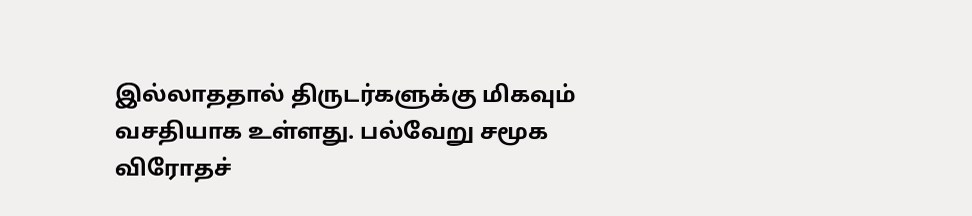இல்லாததால் திருடர்களுக்கு மிகவும் வசதியாக உள்ளது. பல்வேறு சமூக விரோதச்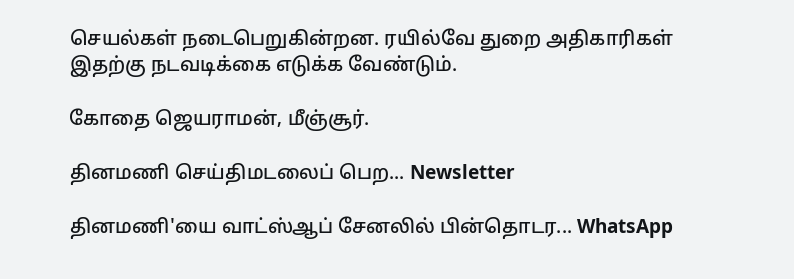செயல்கள் நடைபெறுகின்றன. ரயில்வே துறை அதிகாரிகள் இதற்கு நடவடிக்கை எடுக்க வேண்டும்.

கோதை ஜெயராமன், மீஞ்சூர்.

தினமணி செய்திமடலைப் பெற... Newsletter

தினமணி'யை வாட்ஸ்ஆப் சேனலில் பின்தொடர... WhatsApp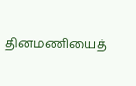தினமணியைத்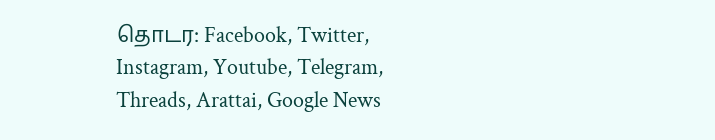தொடர: Facebook, Twitter, Instagram, Youtube, Telegram, Threads, Arattai, Google News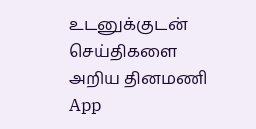உடனுக்குடன் செய்திகளை அறிய தினமணி App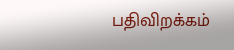பதிவிறக்கம்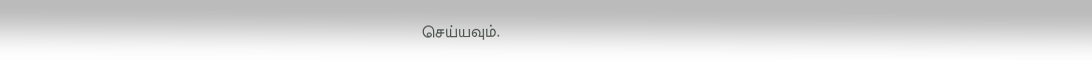செய்யவும்.